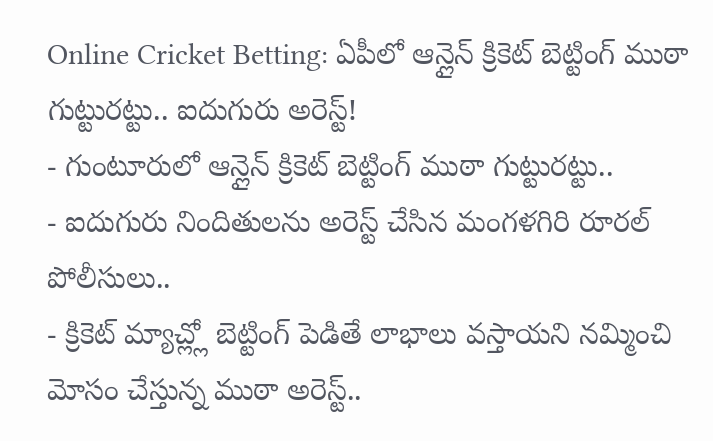Online Cricket Betting: ఏపీలో ఆన్లైన్ క్రికెట్ బెట్టింగ్ ముఠా గుట్టురట్టు.. ఐదుగురు అరెస్ట్!
- గుంటూరులో ఆన్లైన్ క్రికెట్ బెట్టింగ్ ముఠా గుట్టురట్టు..
- ఐదుగురు నిందితులను అరెస్ట్ చేసిన మంగళగిరి రూరల్ పోలీసులు..
- క్రికెట్ మ్యాచ్ల్లో బెట్టింగ్ పెడితే లాభాలు వస్తాయని నమ్మించి మోసం చేస్తున్న ముఠా అరెస్ట్..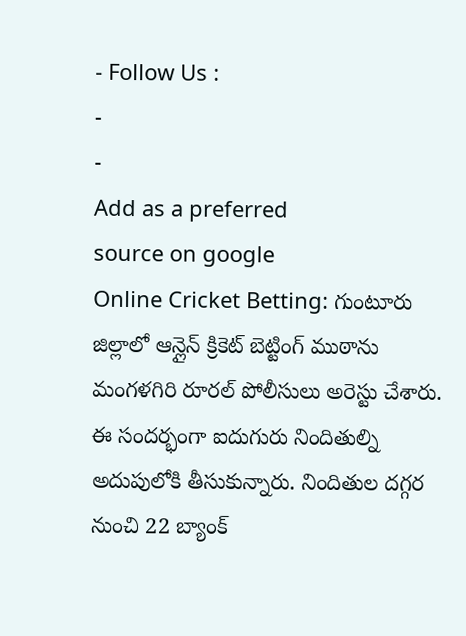- Follow Us :
-
-
Add as a preferred
source on google
Online Cricket Betting: గుంటూరు జిల్లాలో ఆన్లైన్ క్రికెట్ బెట్టింగ్ ముఠాను మంగళగిరి రూరల్ పోలీసులు అరెస్టు చేశారు. ఈ సందర్భంగా ఐదుగురు నిందితుల్ని అదుపులోకి తీసుకున్నారు. నిందితుల దగ్గర నుంచి 22 బ్యాంక్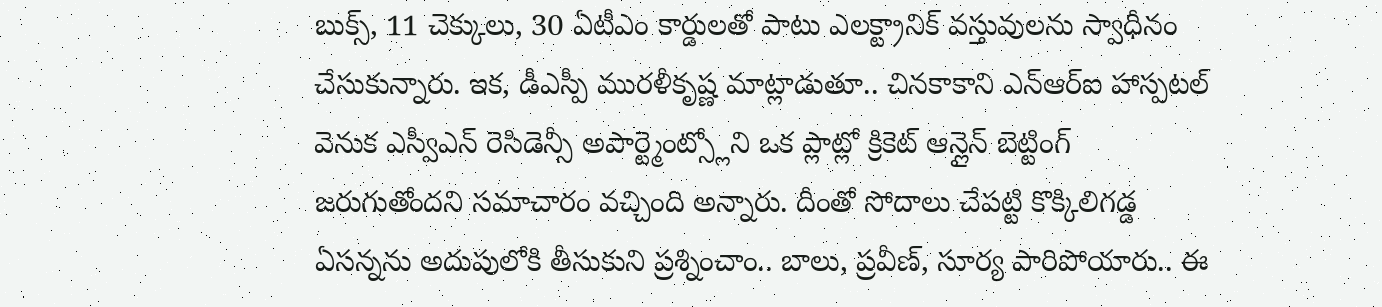బుక్స్, 11 చెక్కులు, 30 ఏటీఎం కార్డులతో పాటు ఎలక్ట్రానిక్ వస్తువులను స్వాధీనం చేసుకున్నారు. ఇక, డీఎస్పీ మురళీకృష్ణ మాట్లాడుతూ.. చినకాకాని ఎన్ఆర్ఐ హాస్పటల్ వెనుక ఎస్వీఎన్ రెసిడెన్సీ అపార్ట్మెంట్స్లోని ఒక ప్లాట్లో క్రికెట్ ఆన్లైన్ బెట్టింగ్ జరుగుతోందని సమాచారం వచ్చింది అన్నారు. దీంతో సోదాలు చేపట్టి కొక్కిలిగడ్డ ఏసన్నను అదుపులోకి తీసుకుని ప్రశ్నించాం.. బాలు, ప్రవీణ్, సూర్య పారిపోయారు.. ఈ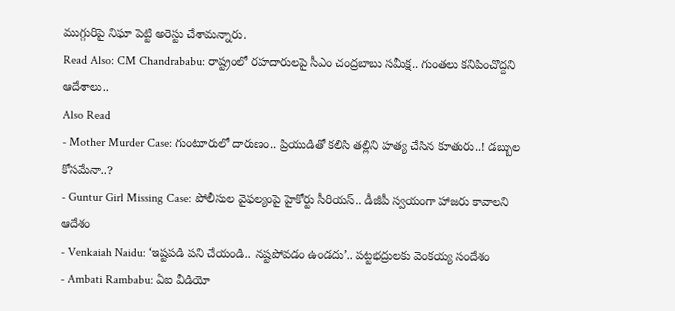ముగ్గురిపై నిఘా పెట్టి అరెస్టు చేశామన్నారు.
Read Also: CM Chandrababu: రాష్ట్రంలో రహదారులపై సీఎం చంద్రబాబు సమీక్ష.. గుంతలు కనిపించొద్దని ఆదేశాలు..
Also Read
- Mother Murder Case: గుంటూరులో దారుణం.. ప్రియుడితో కలిసి తల్లిని హత్య చేసిన కూతురు..! డబ్బుల కోసమేనా..?
- Guntur Girl Missing Case: పోలీసుల వైఫల్యంపై హైకోర్టు సీరియస్.. డీజీపీ స్వయంగా హాజరు కావాలని ఆదేశం
- Venkaiah Naidu: ‘ఇష్టపడి పని చేయండి.. నష్టపోవడం ఉండదు’.. పట్టభద్రులకు వెంకయ్య సందేశం
- Ambati Rambabu: ఏఐ వీడియో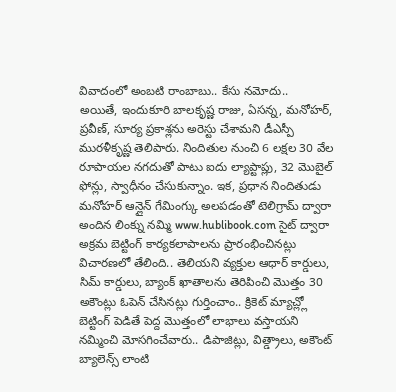వివాదంలో అంబటి రాంబాబు.. కేసు నమోదు..
అయితే, ఇందుకూరి బాలకృష్ణ రాజు, ఏసన్న, మనోహర్, ప్రవీణ్, సూర్య ప్రకాశ్లను అరెస్టు చేశామని డీఎస్పీ మురళీకృష్ణ తెలిపారు. నిందితుల నుంచి 6 లక్షల 30 వేల రూపాయల నగదుతో పాటు ఐదు ల్యాప్టాప్లు, 32 మొబైల్ ఫోన్లు, స్వాధీనం చేసుకున్నాం. ఇక, ప్రధాన నిందితుడు మనోహర్ ఆన్లైన్ గేమింగ్కు అలపడంతో టెలిగ్రామ్ ద్వారా అందిన లింక్ను నమ్మి www.hublibook.com సైట్ ద్వారా అక్రమ బెట్టింగ్ కార్యకలాపాలను ప్రారంభించినట్లు విచారణలో తేలింది.. తెలియని వ్యక్తుల ఆధార్ కార్డులు, సిమ్ కార్డులు, బ్యాంక్ ఖాతాలను తెరిపించి మొత్తం 30 అకౌంట్లు ఓపెన్ చేసినట్లు గుర్తించాం.. క్రికెట్ మ్యాచ్ల్లో బెట్టింగ్ పెడితే పెద్ద మొత్తంలో లాభాలు వస్తాయని నమ్మించి మోసగించేవారు.. డిపాజిట్లు, విత్డ్రాలు, అకౌంట్ బ్యాలెన్స్ లాంటి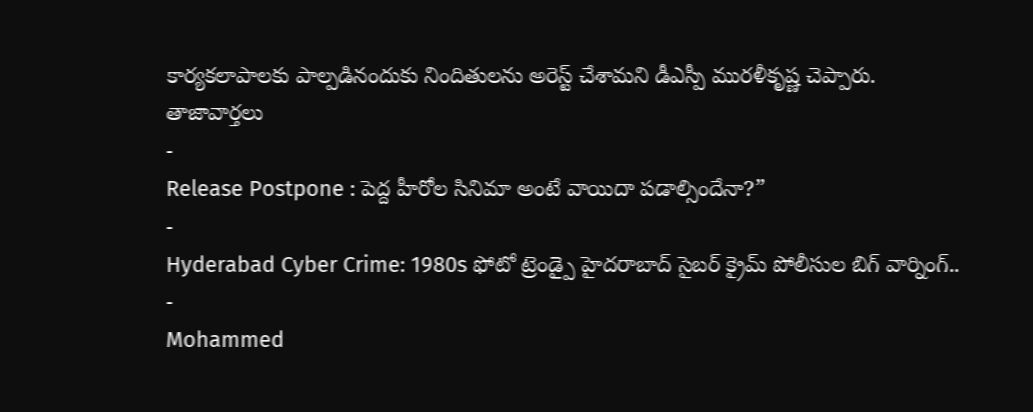కార్యకలాపాలకు పాల్పడినందుకు నిందితులను అరెస్ట్ చేశామని డీఎస్పీ మురళీకృష్ణ చెప్పారు.
తాజావార్తలు
-
Release Postpone : పెద్ద హీరోల సినిమా అంటే వాయిదా పడాల్సిందేనా?”
-
Hyderabad Cyber Crime: 1980s ఫోటో ట్రెండ్పై హైదరాబాద్ సైబర్ క్రైమ్ పోలీసుల బిగ్ వార్నింగ్..
-
Mohammed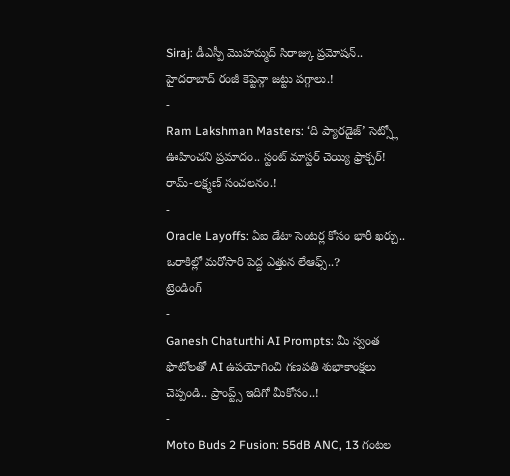Siraj: డీఎస్పీ మొహమ్మద్ సిరాజ్కు ప్రమోషన్.. హైదరాబాద్ రంజీ కెప్టెన్గా జట్టు పగ్గాలు.!
-
Ram Lakshman Masters: ‘ది ప్యారడైజ్’ సెట్స్లో ఊహించని ప్రమాదం.. స్టంట్ మాస్టర్ చెయ్యి ఫ్రాక్చర్! రామ్-లక్ష్మణ్ సంచలనం.!
-
Oracle Layoffs: ఏఐ డేటా సెంటర్ల కోసం భారీ ఖర్చు.. ఒరాకిల్లో మరోసారి పెద్ద ఎత్తున లేఆఫ్స్..?
ట్రెండింగ్
-
Ganesh Chaturthi AI Prompts: మీ స్వంత ఫొటోలతో AI ఉపయోగించి గణపతి శుభాకాంక్షలు చెప్పండి.. ప్రాంప్ట్స్ ఇదిగో మీకోసం..!
-
Moto Buds 2 Fusion: 55dB ANC, 13 గంటల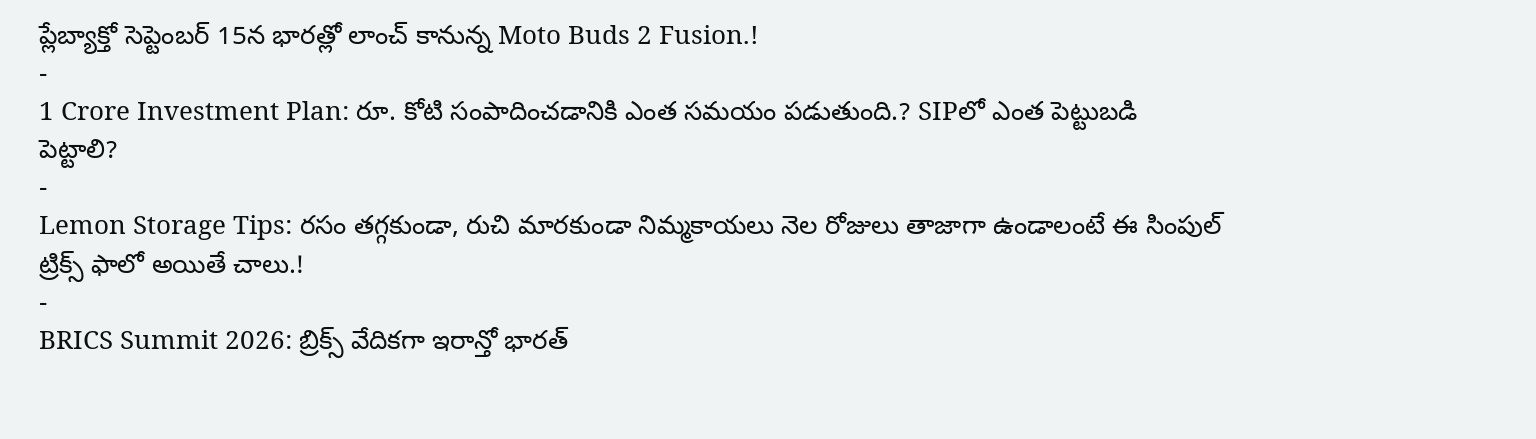ప్లేబ్యాక్తో సెప్టెంబర్ 15న భారత్లో లాంచ్ కానున్న Moto Buds 2 Fusion.!
-
1 Crore Investment Plan: రూ. కోటి సంపాదించడానికి ఎంత సమయం పడుతుంది.? SIPలో ఎంత పెట్టుబడి పెట్టాలి?
-
Lemon Storage Tips: రసం తగ్గకుండా, రుచి మారకుండా నిమ్మకాయలు నెల రోజులు తాజాగా ఉండాలంటే ఈ సింపుల్ ట్రిక్స్ ఫాలో అయితే చాలు.!
-
BRICS Summit 2026: బ్రిక్స్ వేదికగా ఇరాన్తో భారత్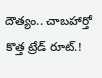దౌత్యం.. చాబహార్తో కొత్త ట్రేడ్ రూట్.!